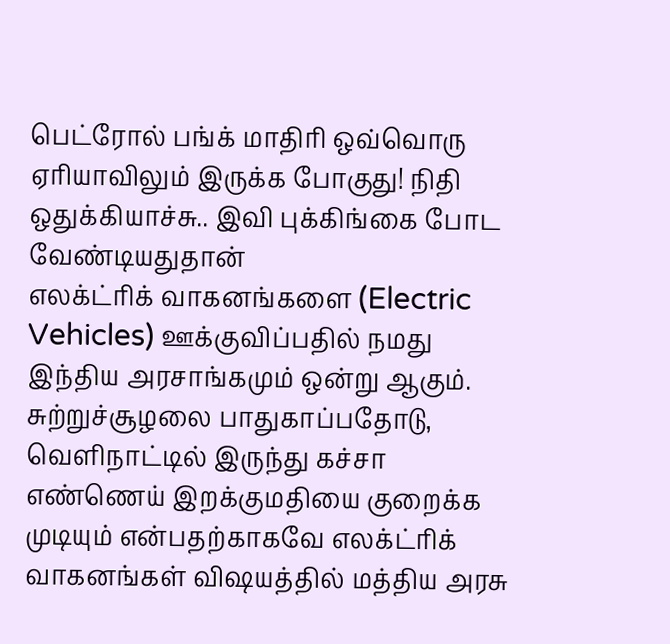பெட்ரோல் பங்க் மாதிரி ஒவ்வொரு ஏரியாவிலும் இருக்க போகுது! நிதி ஒதுக்கியாச்சு.. இவி புக்கிங்கை போட வேண்டியதுதான்
எலக்ட்ரிக் வாகனங்களை (Electric Vehicles) ஊக்குவிப்பதில் நமது இந்திய அரசாங்கமும் ஒன்று ஆகும். சுற்றுச்சூழலை பாதுகாப்பதோடு, வெளிநாட்டில் இருந்து கச்சா எண்ணெய் இறக்குமதியை குறைக்க முடியும் என்பதற்காகவே எலக்ட்ரிக் வாகனங்கள் விஷயத்தில் மத்திய அரசு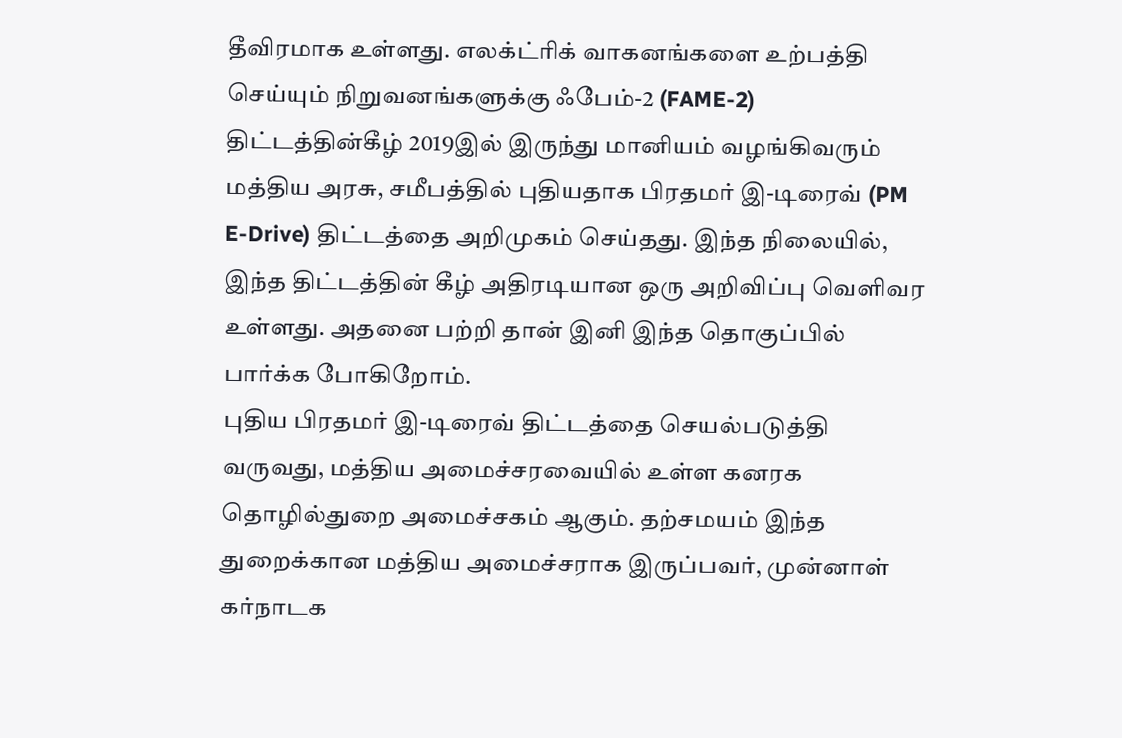தீவிரமாக உள்ளது. எலக்ட்ரிக் வாகனங்களை உற்பத்தி செய்யும் நிறுவனங்களுக்கு ஃபேம்-2 (FAME-2) திட்டத்தின்கீழ் 2019இல் இருந்து மானியம் வழங்கிவரும் மத்திய அரசு, சமீபத்தில் புதியதாக பிரதமர் இ-டிரைவ் (PM E-Drive) திட்டத்தை அறிமுகம் செய்தது. இந்த நிலையில், இந்த திட்டத்தின் கீழ் அதிரடியான ஒரு அறிவிப்பு வெளிவர உள்ளது. அதனை பற்றி தான் இனி இந்த தொகுப்பில் பார்க்க போகிறோம்.
புதிய பிரதமர் இ-டிரைவ் திட்டத்தை செயல்படுத்தி வருவது, மத்திய அமைச்சரவையில் உள்ள கனரக தொழில்துறை அமைச்சகம் ஆகும். தற்சமயம் இந்த துறைக்கான மத்திய அமைச்சராக இருப்பவர், முன்னாள் கர்நாடக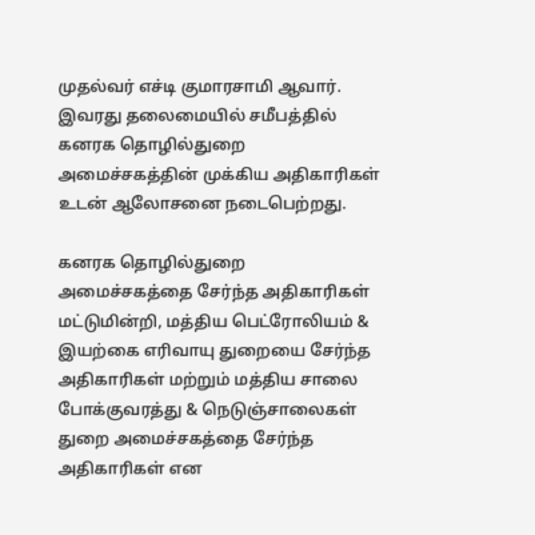முதல்வர் எச்டி குமாரசாமி ஆவார். இவரது தலைமையில் சமீபத்தில் கனரக தொழில்துறை அமைச்சகத்தின் முக்கிய அதிகாரிகள் உடன் ஆலோசனை நடைபெற்றது.

கனரக தொழில்துறை அமைச்சகத்தை சேர்ந்த அதிகாரிகள் மட்டுமின்றி, மத்திய பெட்ரோலியம் & இயற்கை எரிவாயு துறையை சேர்ந்த அதிகாரிகள் மற்றும் மத்திய சாலை போக்குவரத்து & நெடுஞ்சாலைகள் துறை அமைச்சகத்தை சேர்ந்த அதிகாரிகள் என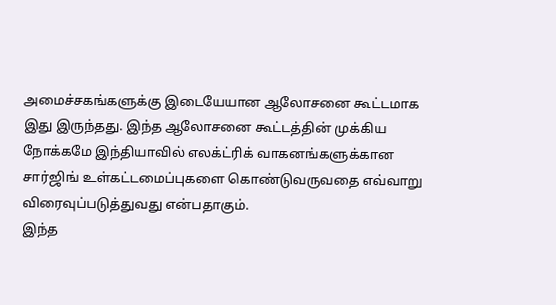அமைச்சகங்களுக்கு இடையேயான ஆலோசனை கூட்டமாக இது இருந்தது. இந்த ஆலோசனை கூட்டத்தின் முக்கிய நோக்கமே இந்தியாவில் எலக்ட்ரிக் வாகனங்களுக்கான சார்ஜிங் உள்கட்டமைப்புகளை கொண்டுவருவதை எவ்வாறு விரைவுப்படுத்துவது என்பதாகும்.
இந்த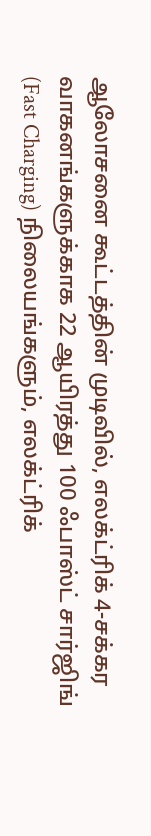ஆலோசனை கூட்டத்தின் முடிவில், எலக்ட்ரிக் 4-சக்கர வாகனங்களுக்காக 22 ஆயிரத்து 100 ஃபாஸ்ட் சார்ஜிங் (Fast Charging) நிலையங்களும், எலக்ட்ரிக்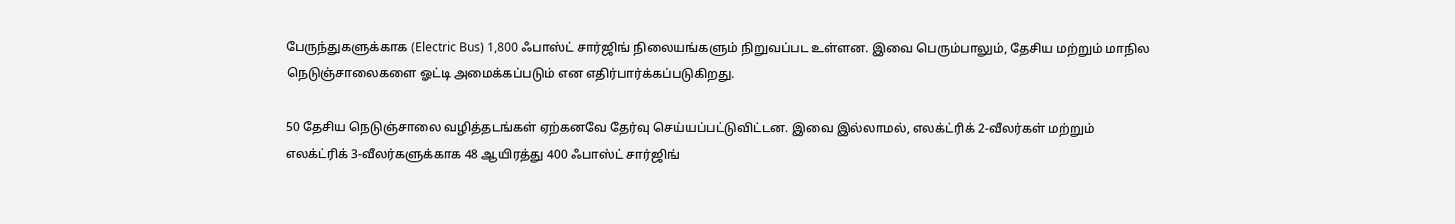பேருந்துகளுக்காக (Electric Bus) 1,800 ஃபாஸ்ட் சார்ஜிங் நிலையங்களும் நிறுவப்பட உள்ளன. இவை பெரும்பாலும், தேசிய மற்றும் மாநில நெடுஞ்சாலைகளை ஓட்டி அமைக்கப்படும் என எதிர்பார்க்கப்படுகிறது.

50 தேசிய நெடுஞ்சாலை வழித்தடங்கள் ஏற்கனவே தேர்வு செய்யப்பட்டுவிட்டன. இவை இல்லாமல், எலக்ட்ரிக் 2-வீலர்கள் மற்றும் எலக்ட்ரிக் 3-வீலர்களுக்காக 48 ஆயிரத்து 400 ஃபாஸ்ட் சார்ஜிங்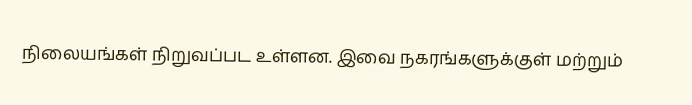நிலையங்கள் நிறுவப்பட உள்ளன. இவை நகரங்களுக்குள் மற்றும்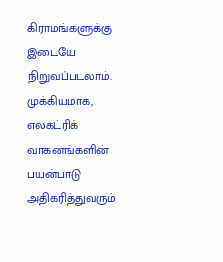கிராமங்களுக்கு இடையே நிறுவப்படலாம். முக்கியமாக, எலகட்ரிக் வாகனங்களின் பயன்பாடு அதிகரித்துவரும்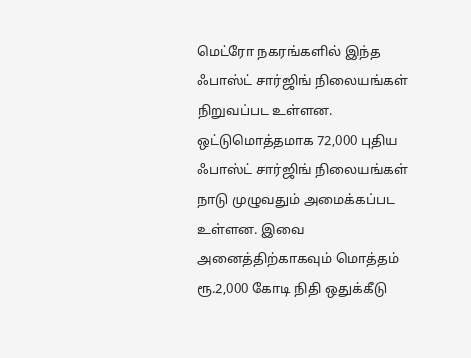மெட்ரோ நகரங்களில் இந்த ஃபாஸ்ட் சார்ஜிங் நிலையங்கள் நிறுவப்பட உள்ளன.
ஒட்டுமொத்தமாக 72,000 புதிய ஃபாஸ்ட் சார்ஜிங் நிலையங்கள் நாடு முழுவதும் அமைக்கப்பட உள்ளன. இவை அனைத்திற்காகவும் மொத்தம் ரூ.2,000 கோடி நிதி ஒதுக்கீடு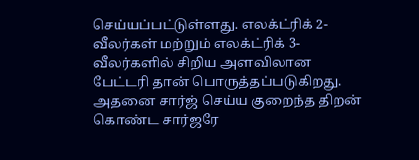செய்யப்பட்டுள்ளது. எலக்ட்ரிக் 2-வீலர்கள் மற்றும் எலக்ட்ரிக் 3-வீலர்களில் சிறிய அளவிலான பேட்டரி தான் பொருத்தப்படுகிறது. அதனை சார்ஜ் செய்ய குறைந்த திறன் கொண்ட சார்ஜரே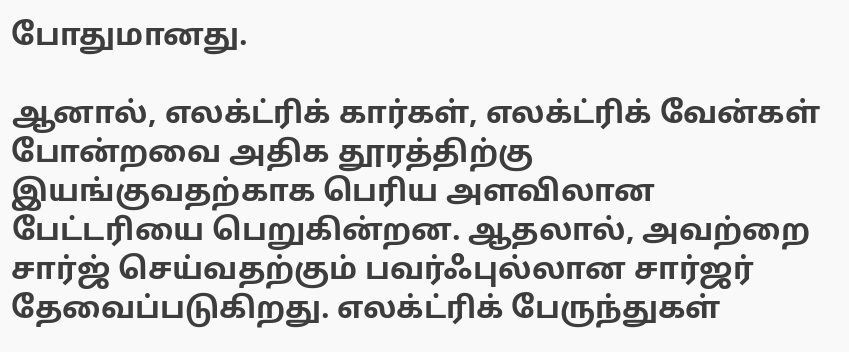போதுமானது.

ஆனால், எலக்ட்ரிக் கார்கள், எலக்ட்ரிக் வேன்கள் போன்றவை அதிக தூரத்திற்கு இயங்குவதற்காக பெரிய அளவிலான பேட்டரியை பெறுகின்றன. ஆதலால், அவற்றை சார்ஜ் செய்வதற்கும் பவர்ஃபுல்லான சார்ஜர் தேவைப்படுகிறது. எலக்ட்ரிக் பேருந்துகள்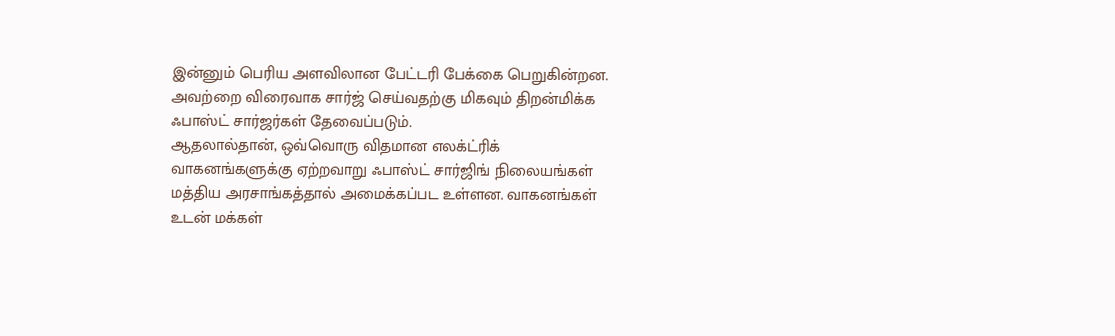இன்னும் பெரிய அளவிலான பேட்டரி பேக்கை பெறுகின்றன. அவற்றை விரைவாக சார்ஜ் செய்வதற்கு மிகவும் திறன்மிக்க ஃபாஸ்ட் சார்ஜர்கள் தேவைப்படும்.
ஆதலால்தான், ஒவ்வொரு விதமான எலக்ட்ரிக் வாகனங்களுக்கு ஏற்றவாறு ஃபாஸ்ட் சார்ஜிங் நிலையங்கள் மத்திய அரசாங்கத்தால் அமைக்கப்பட உள்ளன. வாகனங்கள் உடன் மக்கள்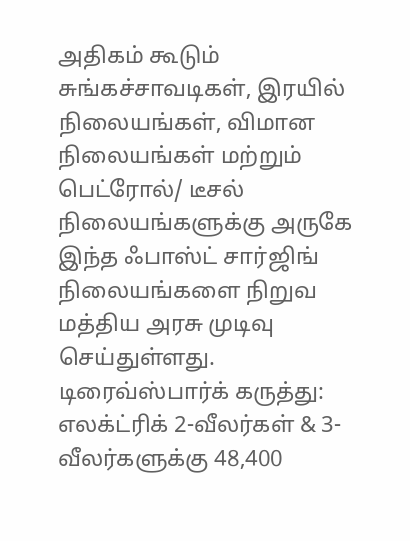அதிகம் கூடும் சுங்கச்சாவடிகள், இரயில் நிலையங்கள், விமான நிலையங்கள் மற்றும் பெட்ரோல்/ டீசல் நிலையங்களுக்கு அருகே இந்த ஃபாஸ்ட் சார்ஜிங் நிலையங்களை நிறுவ மத்திய அரசு முடிவு செய்துள்ளது.
டிரைவ்ஸ்பார்க் கருத்து: எலக்ட்ரிக் 2-வீலர்கள் & 3-வீலர்களுக்கு 48,400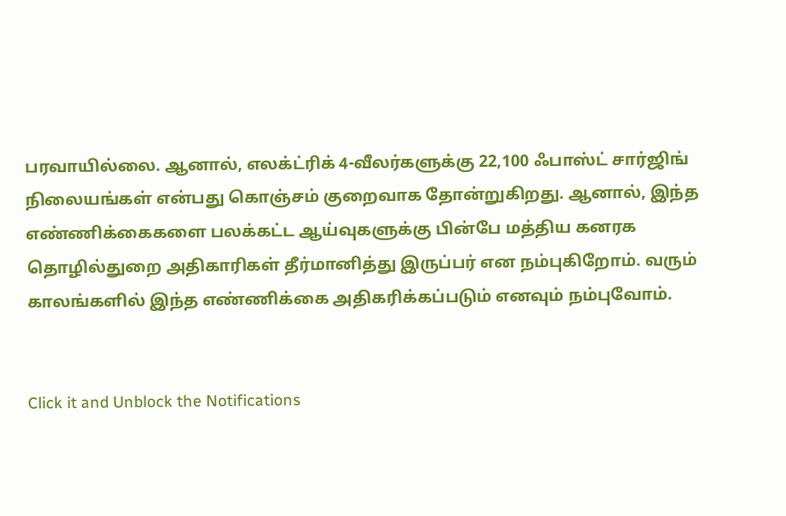பரவாயில்லை. ஆனால், எலக்ட்ரிக் 4-வீலர்களுக்கு 22,100 ஃபாஸ்ட் சார்ஜிங் நிலையங்கள் என்பது கொஞ்சம் குறைவாக தோன்றுகிறது. ஆனால், இந்த எண்ணிக்கைகளை பலக்கட்ட ஆய்வுகளுக்கு பின்பே மத்திய கனரக தொழில்துறை அதிகாரிகள் தீர்மானித்து இருப்பர் என நம்புகிறோம். வரும் காலங்களில் இந்த எண்ணிக்கை அதிகரிக்கப்படும் எனவும் நம்புவோம்.


Click it and Unblock the Notifications